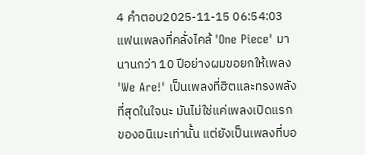4 คำตอบ2025-11-15 06:54:03
แฟนเพลงที่คลั่งไคล้ 'One Piece' มานานกว่า 10 ปีอย่างผมขอยกให้เพลง 'We Are!' เป็นเพลงที่ฮิตและทรงพลังที่สุดในใจนะ มันไม่ใช่แค่เพลงเปิดแรกของอนิเมะเท่านั้น แต่ยังเป็นเพลงที่บอ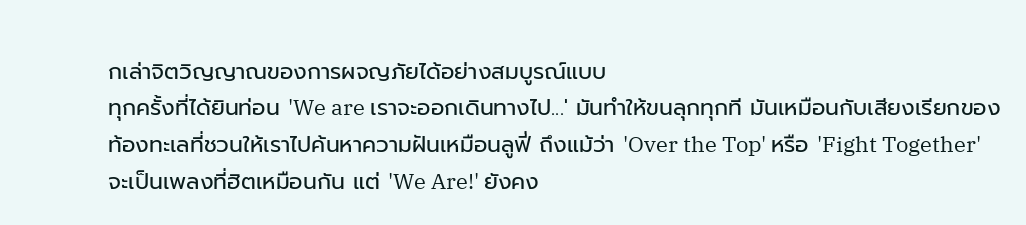กเล่าจิตวิญญาณของการผจญภัยได้อย่างสมบูรณ์แบบ
ทุกครั้งที่ได้ยินท่อน 'We are เราจะออกเดินทางไป...' มันทำให้ขนลุกทุกที มันเหมือนกับเสียงเรียกของท้องทะเลที่ชวนให้เราไปค้นหาความฝันเหมือนลูฟี่ ถึงแม้ว่า 'Over the Top' หรือ 'Fight Together' จะเป็นเพลงที่ฮิตเหมือนกัน แต่ 'We Are!' ยังคง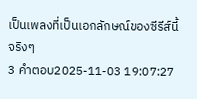เป็นเพลงที่เป็นเอกลักษณ์ของซีรีส์นี้จริงๆ
3 คำตอบ2025-11-03 19:07:27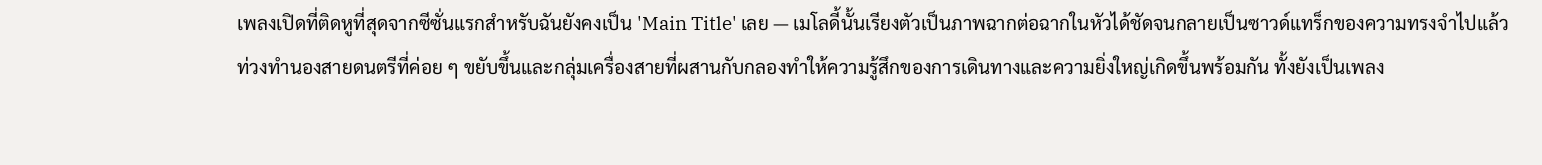เพลงเปิดที่ติดหูที่สุดจากซีซั่นแรกสำหรับฉันยังคงเป็น 'Main Title' เลย — เมโลดี้นั้นเรียงตัวเป็นภาพฉากต่อฉากในหัวได้ชัดจนกลายเป็นซาวด์แทร็กของความทรงจำไปแล้ว
ท่วงทำนองสายดนตรีที่ค่อย ๆ ขยับขึ้นและกลุ่มเครื่องสายที่ผสานกับกลองทำให้ความรู้สึกของการเดินทางและความยิ่งใหญ่เกิดขึ้นพร้อมกัน ทั้งยังเป็นเพลง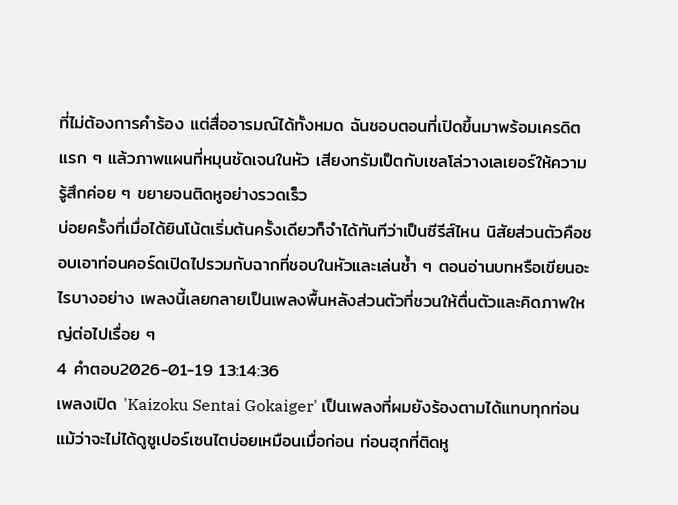ที่ไม่ต้องการคำร้อง แต่สื่ออารมณ์ได้ทั้งหมด ฉันชอบตอนที่เปิดขึ้นมาพร้อมเครดิตแรก ๆ แล้วภาพแผนที่หมุนชัดเจนในหัว เสียงทรัมเป็ตกับเชลโล่วางเลเยอร์ให้ความรู้สึกค่อย ๆ ขยายจนติดหูอย่างรวดเร็ว
บ่อยครั้งที่เมื่อได้ยินโน้ตเริ่มต้นครั้งเดียวก็จำได้ทันทีว่าเป็นซีรีส์ไหน นิสัยส่วนตัวคือชอบเอาท่อนคอร์ดเปิดไปรวมกับฉากที่ชอบในหัวและเล่นซ้ำ ๆ ตอนอ่านบทหรือเขียนอะไรบางอย่าง เพลงนี้เลยกลายเป็นเพลงพื้นหลังส่วนตัวที่ชวนให้ตื่นตัวและคิดภาพใหญ่ต่อไปเรื่อย ๆ
4 คำตอบ2026-01-19 13:14:36
เพลงเปิด 'Kaizoku Sentai Gokaiger' เป็นเพลงที่ผมยังร้องตามได้แทบทุกท่อน แม้ว่าจะไม่ได้ดูซูเปอร์เซนไตบ่อยเหมือนเมื่อก่อน ท่อนฮุกที่ติดหู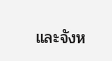และจังห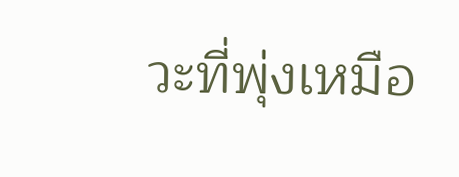วะที่พุ่งเหมือ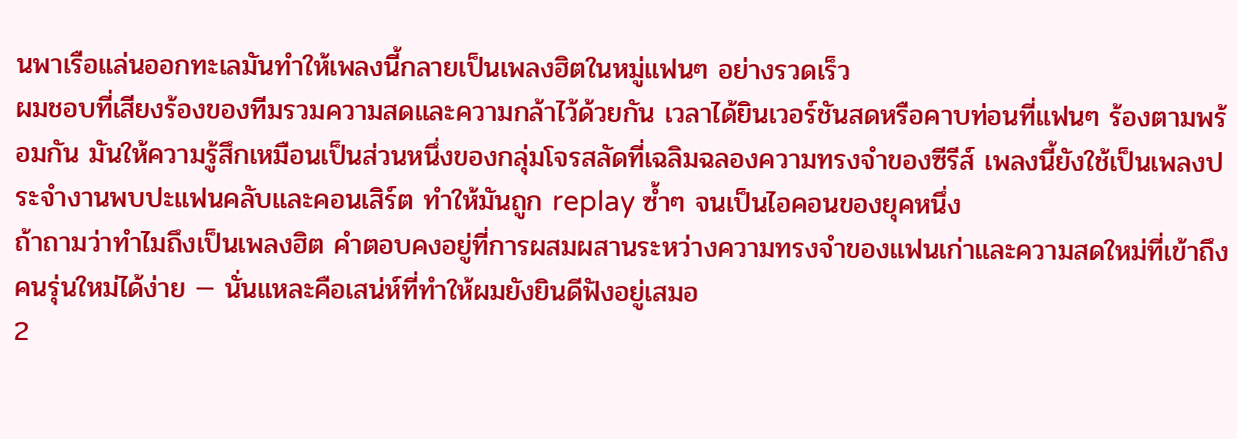นพาเรือแล่นออกทะเลมันทำให้เพลงนี้กลายเป็นเพลงฮิตในหมู่แฟนๆ อย่างรวดเร็ว
ผมชอบที่เสียงร้องของทีมรวมความสดและความกล้าไว้ด้วยกัน เวลาได้ยินเวอร์ชันสดหรือคาบท่อนที่แฟนๆ ร้องตามพร้อมกัน มันให้ความรู้สึกเหมือนเป็นส่วนหนึ่งของกลุ่มโจรสลัดที่เฉลิมฉลองความทรงจำของซีรีส์ เพลงนี้ยังใช้เป็นเพลงประจำงานพบปะแฟนคลับและคอนเสิร์ต ทำให้มันถูก replay ซ้ำๆ จนเป็นไอคอนของยุคหนึ่ง
ถ้าถามว่าทำไมถึงเป็นเพลงฮิต คำตอบคงอยู่ที่การผสมผสานระหว่างความทรงจำของแฟนเก่าและความสดใหม่ที่เข้าถึงคนรุ่นใหม่ได้ง่าย — นั่นแหละคือเสน่ห์ที่ทำให้ผมยังยินดีฟังอยู่เสมอ
2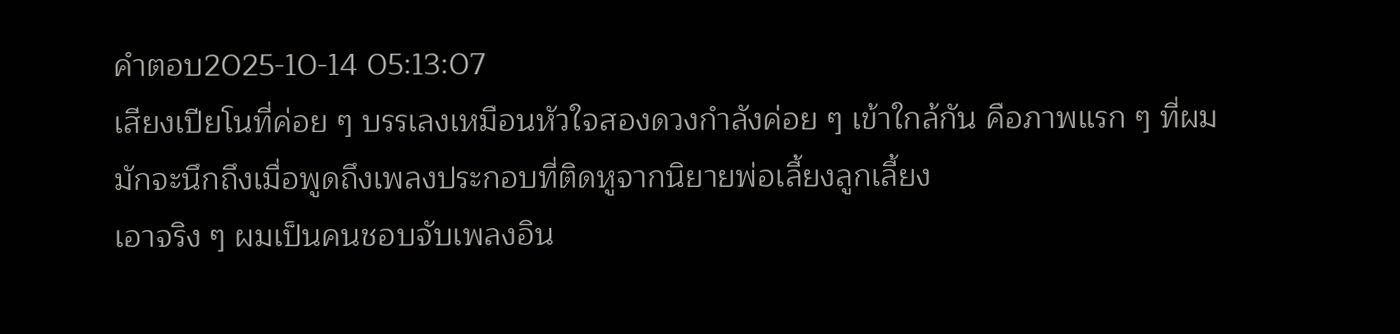คำตอบ2025-10-14 05:13:07
เสียงเปียโนที่ค่อย ๆ บรรเลงเหมือนหัวใจสองดวงกำลังค่อย ๆ เข้าใกล้กัน คือภาพแรก ๆ ที่ผมมักจะนึกถึงเมื่อพูดถึงเพลงประกอบที่ติดหูจากนิยายพ่อเลี้ยงลูกเลี้ยง
เอาจริง ๆ ผมเป็นคนชอบจับเพลงอิน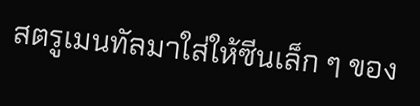สตรูเมนทัลมาใส่ให้ซีนเล็ก ๆ ของ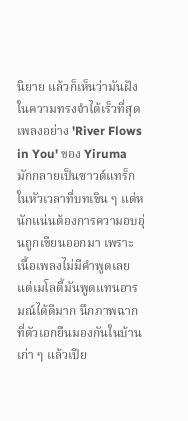นิยาย แล้วก็เห็นว่ามันฝังในความทรงจำได้เร็วที่สุด เพลงอย่าง 'River Flows in You' ของ Yiruma มักกลายเป็นซาวด์แทร็กในหัวเวลาที่บทเขิน ๆ แต่หนักแน่นต้องการความอบอุ่นถูกเขียนออกมา เพราะเนื้อเพลงไม่มีคำพูดเลย แต่เมโลดี้มันพูดแทนอารมณ์ได้ดีมาก นึกภาพฉากที่ตัวเอกยืนมองกันในบ้านเก่า ๆ แล้วเปีย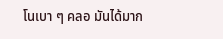โนเบา ๆ คลอ มันได้มาก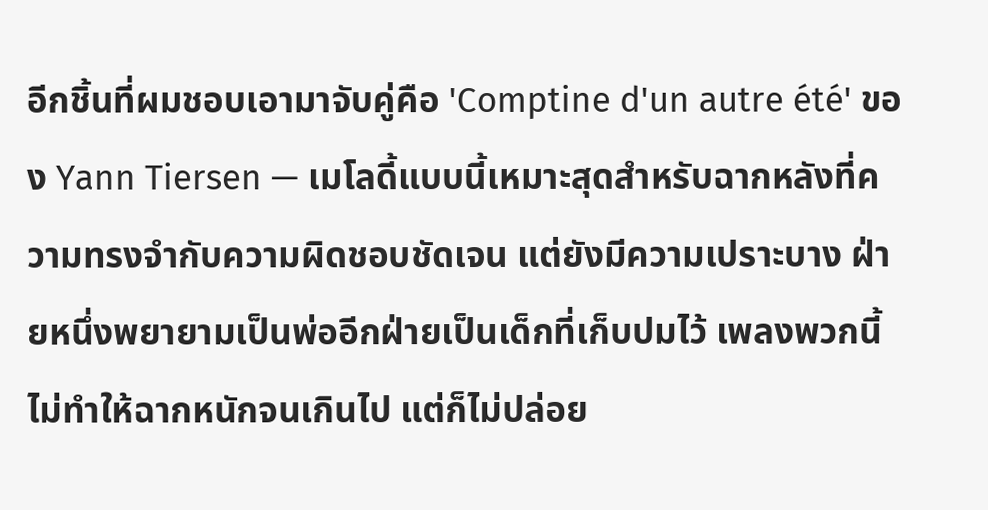อีกชิ้นที่ผมชอบเอามาจับคู่คือ 'Comptine d'un autre été' ของ Yann Tiersen — เมโลดี้แบบนี้เหมาะสุดสำหรับฉากหลังที่ความทรงจำกับความผิดชอบชัดเจน แต่ยังมีความเปราะบาง ฝ่ายหนึ่งพยายามเป็นพ่ออีกฝ่ายเป็นเด็กที่เก็บปมไว้ เพลงพวกนี้ไม่ทำให้ฉากหนักจนเกินไป แต่ก็ไม่ปล่อย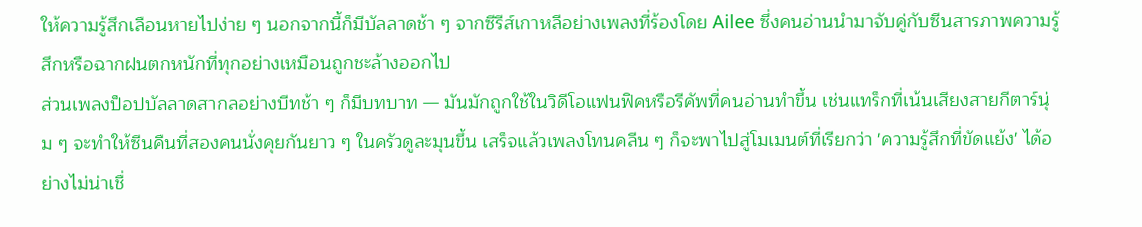ให้ความรู้สึกเลือนหายไปง่าย ๆ นอกจากนี้ก็มีบัลลาดช้า ๆ จากซีรีส์เกาหลีอย่างเพลงที่ร้องโดย Ailee ซึ่งคนอ่านนำมาจับคู่กับซีนสารภาพความรู้สึกหรือฉากฝนตกหนักที่ทุกอย่างเหมือนถูกชะล้างออกไป
ส่วนเพลงป็อปบัลลาดสากลอย่างบีทช้า ๆ ก็มีบทบาท — มันมักถูกใช้ในวิดีโอแฟนฟิคหรือรีคัพที่คนอ่านทำขึ้น เช่นแทร็กที่เน้นเสียงสายกีตาร์นุ่ม ๆ จะทำให้ซีนคืนที่สองคนนั่งคุยกันยาว ๆ ในครัวดูละมุนขึ้น เสร็จแล้วเพลงโทนคลีน ๆ ก็จะพาไปสู่โมเมนต์ที่เรียกว่า 'ความรู้สึกที่ขัดแย้ง' ได้อย่างไม่น่าเชื่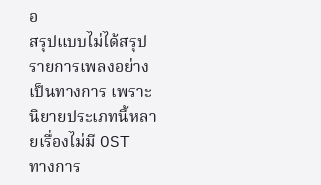อ
สรุปแบบไม่ได้สรุปรายการเพลงอย่างเป็นทางการ เพราะนิยายประเภทนี้หลายเรื่องไม่มี OST ทางการ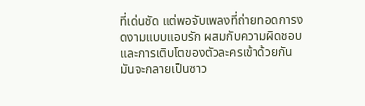ที่เด่นชัด แต่พอจับเพลงที่ถ่ายทอดการงดงามแบบแอบรัก ผสมกับความผิดชอบและการเติบโตของตัวละครเข้าด้วยกัน มันจะกลายเป็นซาว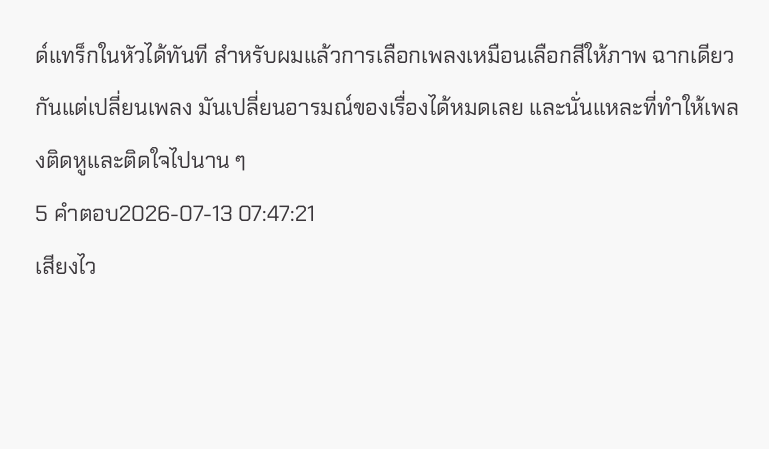ด์แทร็กในหัวได้ทันที สำหรับผมแล้วการเลือกเพลงเหมือนเลือกสีให้ภาพ ฉากเดียวกันแต่เปลี่ยนเพลง มันเปลี่ยนอารมณ์ของเรื่องได้หมดเลย และนั่นแหละที่ทำให้เพลงติดหูและติดใจไปนาน ๆ
5 คำตอบ2026-07-13 07:47:21
เสียงไว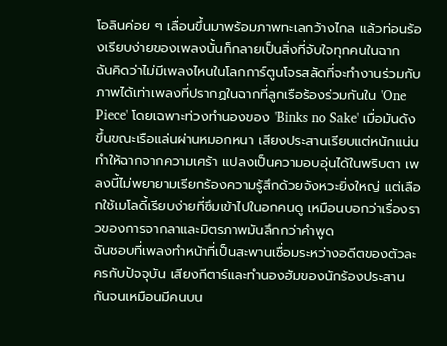โอลินค่อย ๆ เลื่อนขึ้นมาพร้อมภาพทะเลกว้างไกล แล้วท่อนร้องเรียบง่ายของเพลงนั้นก็กลายเป็นสิ่งที่จับใจทุกคนในฉาก
ฉันคิดว่าไม่มีเพลงไหนในโลกการ์ตูนโจรสลัดที่จะทำงานร่วมกับภาพได้เท่าเพลงที่ปรากฏในฉากที่ลูกเรือร้องร่วมกันใน 'One Piece' โดยเฉพาะท่วงทำนองของ 'Binks no Sake' เมื่อมันดังขึ้นขณะเรือแล่นผ่านหมอกหนา เสียงประสานเรียบแต่หนักแน่นทำให้ฉากจากความเศร้า แปลงเป็นความอบอุ่นได้ในพริบตา เพลงนี้ไม่พยายามเรียกร้องความรู้สึกด้วยจังหวะยิ่งใหญ่ แต่เลือกใช้เมโลดี้เรียบง่ายที่ซึมเข้าไปในอกคนดู เหมือนบอกว่าเรื่องราวของการจากลาและมิตรภาพมันลึกกว่าคำพูด
ฉันชอบที่เพลงทำหน้าที่เป็นสะพานเชื่อมระหว่างอดีตของตัวละครกับปัจจุบัน เสียงกีตาร์และทำนองฮัมของนักร้องประสานกันจนเหมือนมีคนบน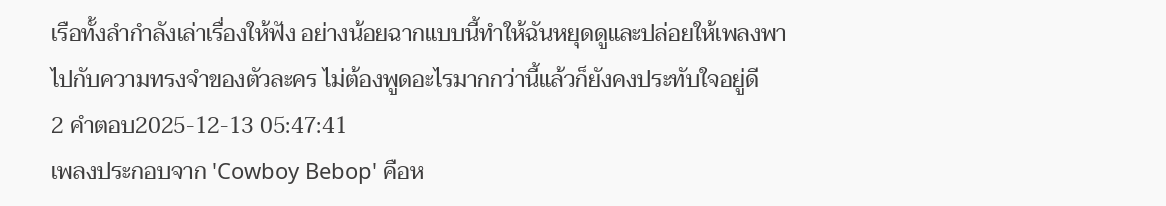เรือทั้งลำกำลังเล่าเรื่องให้ฟัง อย่างน้อยฉากแบบนี้ทำให้ฉันหยุดดูและปล่อยให้เพลงพาไปกับความทรงจำของตัวละคร ไม่ต้องพูดอะไรมากกว่านี้แล้วก็ยังคงประทับใจอยู่ดี
2 คำตอบ2025-12-13 05:47:41
เพลงประกอบจาก 'Cowboy Bebop' คือห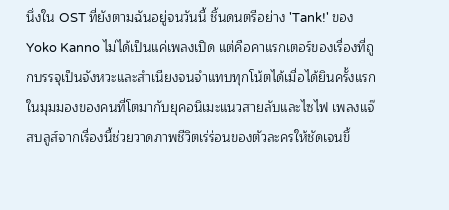นึ่งใน OST ที่ยังตามฉันอยู่จนวันนี้ ชิ้นดนตรีอย่าง 'Tank!' ของ Yoko Kanno ไม่ได้เป็นแค่เพลงเปิด แต่คือคาแรกเตอร์ของเรื่องที่ถูกบรรจุเป็นจังหวะและสำเนียงจนจำแทบทุกโน้ตได้เมื่อได้ยินครั้งแรก
ในมุมมองของคนที่โตมากับยุคอนิเมะแนวสายลับและไซไฟ เพลงแจ๊สบลูส์จากเรื่องนี้ช่วยวาดภาพชีวิตเร่ร่อนของตัวละครให้ชัดเจนขึ้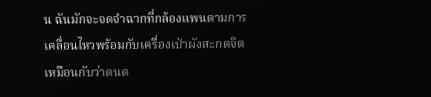น ฉันมักจะจดจำฉากที่กล้องแพนตามการเคลื่อนไหวพร้อมกับเครื่องเป่าผังสะกดจิตเหมือนกับว่าดนต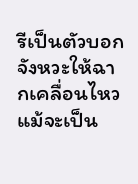รีเป็นตัวบอกจังหวะให้ฉากเคลื่อนไหว แม้จะเป็น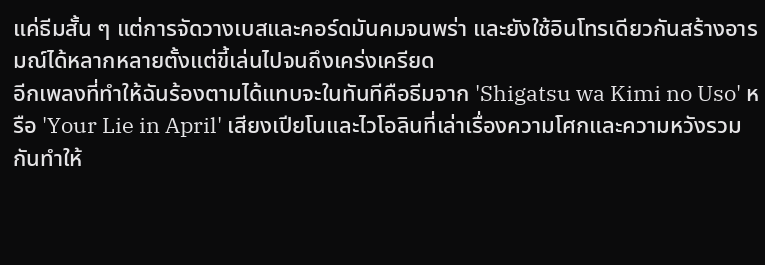แค่ธีมสั้น ๆ แต่การจัดวางเบสและคอร์ดมันคมจนพร่า และยังใช้อินโทรเดียวกันสร้างอารมณ์ได้หลากหลายตั้งแต่ขี้เล่นไปจนถึงเคร่งเครียด
อีกเพลงที่ทำให้ฉันร้องตามได้แทบจะในทันทีคือธีมจาก 'Shigatsu wa Kimi no Uso' หรือ 'Your Lie in April' เสียงเปียโนและไวโอลินที่เล่าเรื่องความโศกและความหวังรวมกันทำให้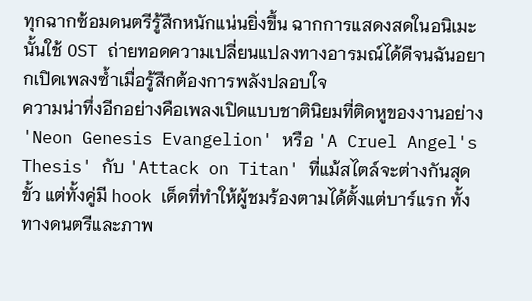ทุกฉากซ้อมดนตรีรู้สึกหนักแน่นยิ่งขึ้น ฉากการแสดงสดในอนิเมะนั้นใช้ OST ถ่ายทอดความเปลี่ยนแปลงทางอารมณ์ได้ดีจนฉันอยากเปิดเพลงซ้ำเมื่อรู้สึกต้องการพลังปลอบใจ
ความน่าทึ่งอีกอย่างคือเพลงเปิดแบบชาตินิยมที่ติดหูของงานอย่าง 'Neon Genesis Evangelion' หรือ 'A Cruel Angel's Thesis' กับ 'Attack on Titan' ที่แม้สไตล์จะต่างกันสุดขั้ว แต่ทั้งคู่มี hook เด็ดที่ทำให้ผู้ชมร้องตามได้ตั้งแต่บาร์แรก ทั้งทางดนตรีและภาพ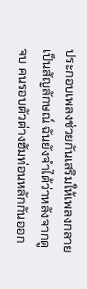ประกอบเพลงช่วยกันเสริมให้เพลงกลายเป็นสัญลักษณ์ ฉันยังจำได้ว่าหลังจากดูจบ คนรอบตัวต่างฮัมท่อนหลักกันออก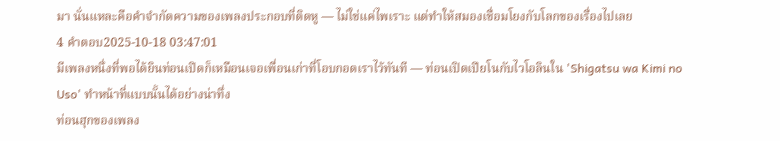มา นั่นแหละคือคำจำกัดความของเพลงประกอบที่ติดหู — ไม่ใช่แค่ไพเราะ แต่ทำให้สมองเชื่อมโยงกับโลกของเรื่องไปเลย
4 คำตอบ2025-10-18 03:47:01
มีเพลงหนึ่งที่พอได้ยินท่อนเปิดก็เหมือนเจอเพื่อนเก่าที่โอบกอดเราไว้ทันที — ท่อนเปิดเปียโนกับไวโอลินใน 'Shigatsu wa Kimi no Uso' ทำหน้าที่แบบนั้นได้อย่างน่าทึ่ง
ท่อนฮุกของเพลง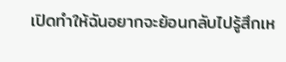เปิดทำให้ฉันอยากจะย้อนกลับไปรู้สึกเห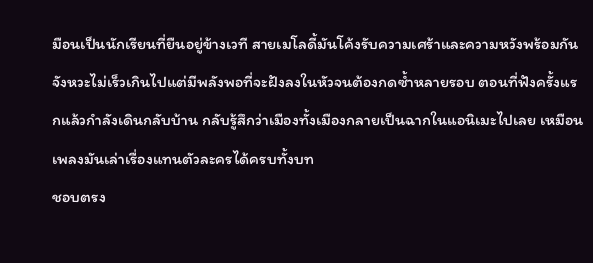มือนเป็นนักเรียนที่ยืนอยู่ข้างเวที สายเมโลดี้มันโค้งรับความเศร้าและความหวังพร้อมกัน จังหวะไม่เร็วเกินไปแต่มีพลังพอที่จะฝังลงในหัวจนต้องกดซ้ำหลายรอบ ตอนที่ฟังครั้งแรกแล้วกำลังเดินกลับบ้าน กลับรู้สึกว่าเมืองทั้งเมืองกลายเป็นฉากในแอนิเมะไปเลย เหมือนเพลงมันเล่าเรื่องแทนตัวละครได้ครบทั้งบท
ชอบตรง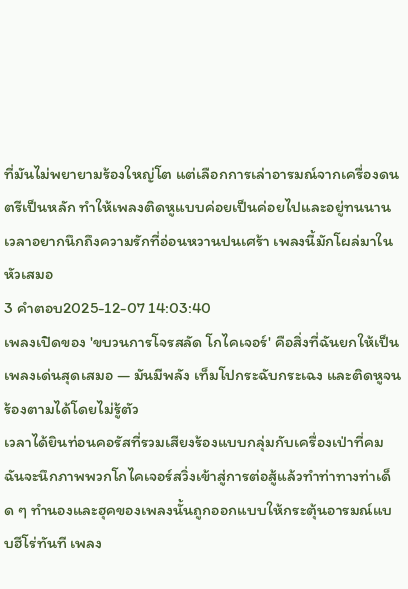ที่มันไม่พยายามร้องใหญ่โต แต่เลือกการเล่าอารมณ์จากเครื่องดนตรีเป็นหลัก ทำให้เพลงติดหูแบบค่อยเป็นค่อยไปและอยู่ทนนาน เวลาอยากนึกถึงความรักที่อ่อนหวานปนเศร้า เพลงนี้มักโผล่มาในหัวเสมอ
3 คำตอบ2025-12-07 14:03:40
เพลงเปิดของ 'ขบวนการโจรสลัด โกไคเจอร์' คือสิ่งที่ฉันยกให้เป็นเพลงเด่นสุดเสมอ — มันมีพลัง เท็มโปกระฉับกระเฉง และติดหูจนร้องตามได้โดยไม่รู้ตัว
เวลาได้ยินท่อนคอรัสที่รวมเสียงร้องแบบกลุ่มกับเครื่องเป่าที่คม ฉันจะนึกภาพพวกโกไคเจอร์สวิ่งเข้าสู่การต่อสู้แล้วทำท่าทางท่าเด็ด ๆ ทำนองและฮุคของเพลงนั้นถูกออกแบบให้กระตุ้นอารมณ์แบบฮีโร่ทันที เพลง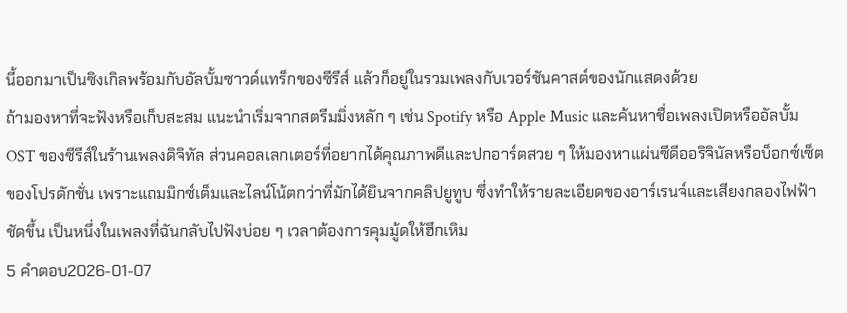นี้ออกมาเป็นซิงเกิลพร้อมกับอัลบั้มซาวด์แทร็กของซีรีส์ แล้วก็อยู่ในรวมเพลงกับเวอร์ชันคาสต์ของนักแสดงด้วย
ถ้ามองหาที่จะฟังหรือเก็บสะสม แนะนำเริ่มจากสตรีมมิ่งหลัก ๆ เช่น Spotify หรือ Apple Music และค้นหาชื่อเพลงเปิดหรืออัลบั้ม OST ของซีรีส์ในร้านเพลงดิจิทัล ส่วนคอลเลกเตอร์ที่อยากได้คุณภาพดีและปกอาร์ตสวย ๆ ให้มองหาแผ่นซีดีออริจินัลหรือบ็อกซ์เซ็ตของโปรดักชั่น เพราะแถมมิกซ์เต็มและไลน์โน้ตกว่าที่มักได้ยินจากคลิปยูทูบ ซึ่งทำให้รายละเอียดของอาร์เรนจ์และเสียงกลองไฟฟ้าชัดขึ้น เป็นหนึ่งในเพลงที่ฉันกลับไปฟังบ่อย ๆ เวลาต้องการคุมมู้ดให้ฮึกเหิม
5 คำตอบ2026-01-07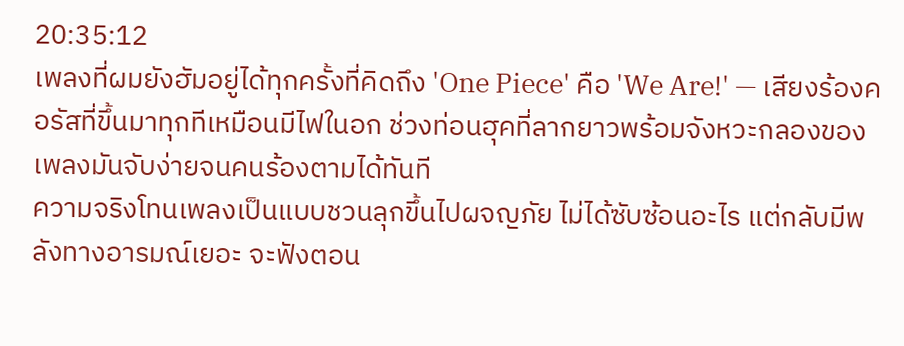20:35:12
เพลงที่ผมยังฮัมอยู่ได้ทุกครั้งที่คิดถึง 'One Piece' คือ 'We Are!' — เสียงร้องคอรัสที่ขึ้นมาทุกทีเหมือนมีไฟในอก ช่วงท่อนฮุคที่ลากยาวพร้อมจังหวะกลองของเพลงมันจับง่ายจนคนร้องตามได้ทันที
ความจริงโทนเพลงเป็นแบบชวนลุกขึ้นไปผจญภัย ไม่ได้ซับซ้อนอะไร แต่กลับมีพลังทางอารมณ์เยอะ จะฟังตอน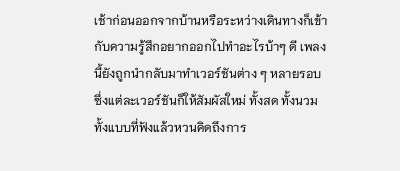เช้าก่อนออกจากบ้านหรือระหว่างเดินทางก็เข้ากับความรู้สึกอยากออกไปทำอะไรบ้าๆ ดี เพลงนี้ยังถูกนำกลับมาทำเวอร์ชันต่าง ๆ หลายรอบ ซึ่งแต่ละเวอร์ชันก็ให้สัมผัสใหม่ ทั้งสด ทั้งนวม ทั้งแบบที่ฟังแล้วหวนคิดถึงการ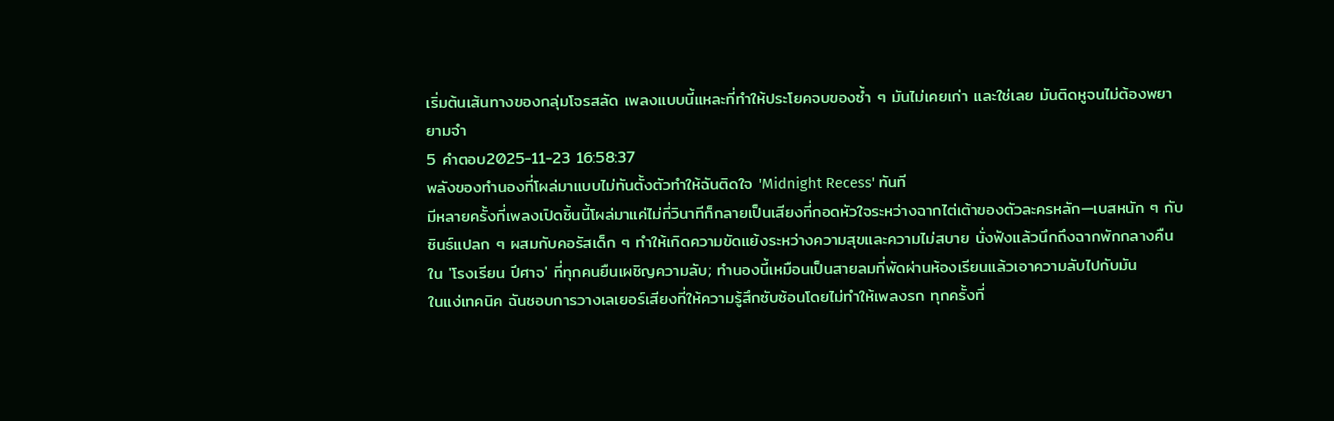เริ่มต้นเส้นทางของกลุ่มโจรสลัด เพลงแบบนี้แหละที่ทำให้ประโยคจบของซ้ำ ๆ มันไม่เคยเก่า และใช่เลย มันติดหูจนไม่ต้องพยายามจำ
5 คำตอบ2025-11-23 16:58:37
พลังของทำนองที่โผล่มาแบบไม่ทันตั้งตัวทำให้ฉันติดใจ 'Midnight Recess' ทันที
มีหลายครั้งที่เพลงเปิดชิ้นนี้โผล่มาแค่ไม่กี่วินาทีก็กลายเป็นเสียงที่กอดหัวใจระหว่างฉากไต่เต้าของตัวละครหลัก—เบสหนัก ๆ กับซินธ์แปลก ๆ ผสมกับคอรัสเด็ก ๆ ทำให้เกิดความขัดแย้งระหว่างความสุขและความไม่สบาย นั่งฟังแล้วนึกถึงฉากพักกลางคืนใน 'โรงเรียน ปีศาจ' ที่ทุกคนยืนเผชิญความลับ; ทำนองนี้เหมือนเป็นสายลมที่พัดผ่านห้องเรียนแล้วเอาความลับไปกับมัน
ในแง่เทคนิค ฉันชอบการวางเลเยอร์เสียงที่ให้ความรู้สึกซับซ้อนโดยไม่ทำให้เพลงรก ทุกครั้งที่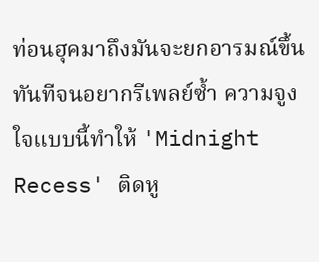ท่อนฮุคมาถึงมันจะยกอารมณ์ขึ้นทันทีจนอยากรีเพลย์ซ้ำ ความจูงใจแบบนี้ทำให้ 'Midnight Recess' ติดหู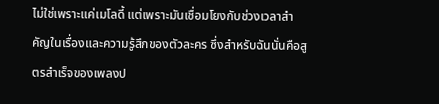ไม่ใช่เพราะแค่เมโลดี้ แต่เพราะมันเชื่อมโยงกับช่วงเวลาสำคัญในเรื่องและความรู้สึกของตัวละคร ซึ่งสำหรับฉันนั่นคือสูตรสำเร็จของเพลงป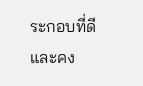ระกอบที่ดีและคง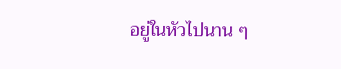อยู่ในหัวไปนาน ๆ